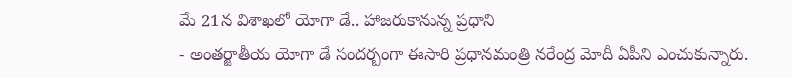మే 21న విశాఖలో యోగా డే.. హాజరుకానున్న ప్రధాని
- అంతర్జాతీయ యోగా డే సందర్బంగా ఈసారి ప్రధానమంత్రి నరేంద్ర మోదీ ఏపీని ఎంచుకున్నారు.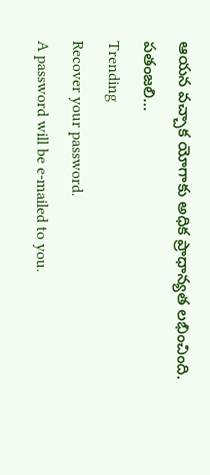ఆయన వచ్చాక యోగాకు అధిక ప్రాధాన్యత లభించింది. పతంజలి…
Trending
Recover your password.
A password will be e-mailed to you.